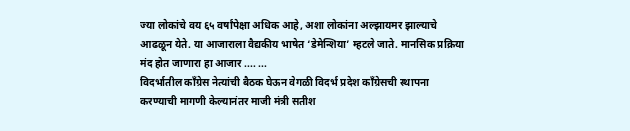ज्या लोकांचे वय ६५ वर्षांपेक्षा अधिक आहे, अशा लोकांना अल्झायमर झाल्याचे आढळून येते. या आजाराला वैद्यकीय भाषेत ‘डेमेन्शिया’ म्हटले जाते. मानसिक प्रक्रिया मंद होत जाणारा हा आजार .... ...
विदर्भातील काँग्रेस नेत्यांची बैठक घेऊन वेगळी विदर्भ प्रदेश काँग्रेसची स्थापना करण्याची मागणी केल्यानंतर माजी मंत्री सतीश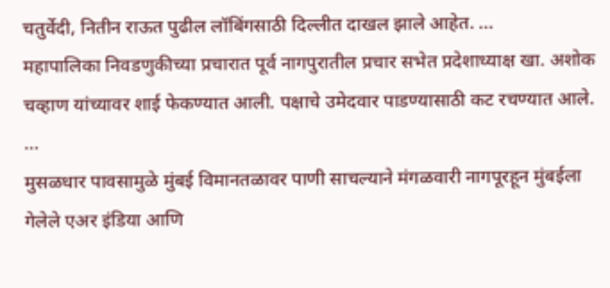चतुर्वेदी, नितीन राऊत पुढील लॉबिंगसाठी दिल्लीत दाखल झाले आहेत. ...
महापालिका निवडणुकीच्या प्रचारात पूर्व नागपुरातील प्रचार सभेत प्रदेशाध्याक्ष खा. अशोक चव्हाण यांच्यावर शाई फेकण्यात आली. पक्षाचे उमेदवार पाडण्यासाठी कट रचण्यात आले. ...
मुसळधार पावसामुळे मुंबई विमानतळावर पाणी साचल्याने मंगळवारी नागपूरहून मुंबईला गेलेले एअर इंडिया आणि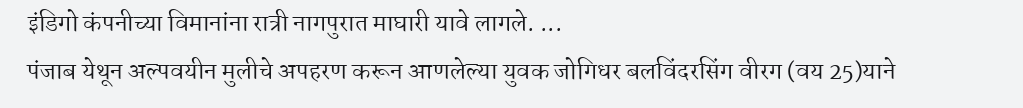इंडिगो कंपनीच्या विमानांना रात्री नागपुरात माघारी यावे लागले. ...
पंजाब येथून अल्पवयीन मुलीचे अपहरण करून आणलेल्या युवक जोगिधर बलविंदरसिंग वीरग (वय 25)याने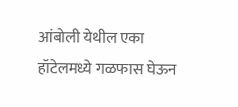आंबोली येथील एका हॉटेलमध्ये गळफास घेऊन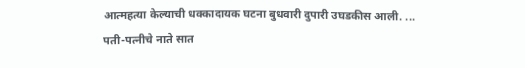आत्महत्या केल्याची धक्कादायक घटना बुधवारी दुपारी उघडकीस आली. ...
पती-पत्नीचे नाते सात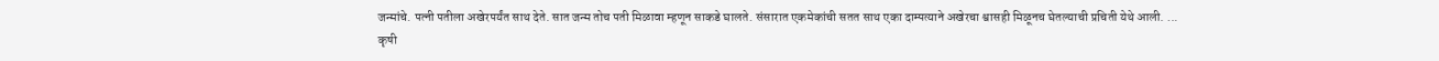जन्मांचे. पत्नी पतीला अखेरपर्यंत साथ देते. सात जन्म तोच पती मिळावा म्हणून साकडे घालते. संसारात एकमेकांची सतत साथ एका दाम्पत्याने अखेरचा श्वासही मिळूनच घेतल्याची प्रचिती येथे आली. ...
कृषी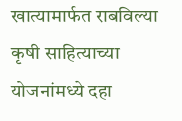खात्यामार्फत राबविल्या कृषी साहित्याच्या योजनांमध्ये दहा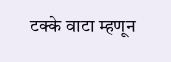टक्के वाटा म्हणून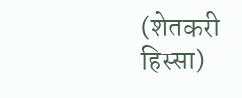(शेतकरी हिस्सा)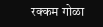रक्कम गोळा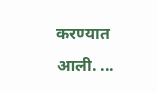करण्यात आली. ...